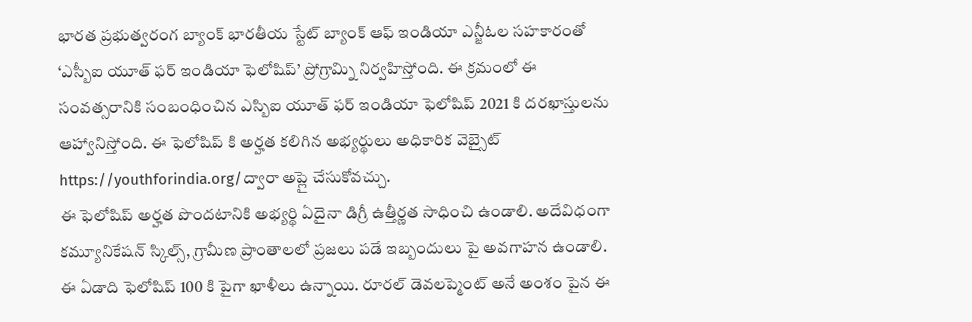భారత ప్రభుత్వరంగ బ్యాంక్ భారతీయ స్టేట్ బ్యాంక్ ఆఫ్ ఇండియా ఎన్జీఓల సహకారంతో ‘ఎస్బీఐ యూత్ ఫర్ ఇండియా ఫెలోషిప్’ ప్రోగ్రామ్ని నిర్వహిస్తోంది. ఈ క్రమంలో ఈ సంవత్సరానికి సంబంధించిన ఎస్బిఐ యూత్ ఫర్ ఇండియా ఫెలోషిప్ 2021 కి దరఖాస్తులను ఆహ్వానిస్తోంది. ఈ ఫెలోషిప్ కి అర్హత కలిగిన అభ్యర్థులు అధికారిక వెబ్సైట్ https://youthforindia.org/ద్వారా అప్లై చేసుకోవచ్చు.
ఈ ఫెలోషిప్ అర్హత పొందటానికి అభ్యర్థి ఏదైనా డిగ్రీ ఉత్తీర్ణత సాధించి ఉండాలి. అదేవిధంగా కమ్యూనికేషన్ స్కిల్స్, గ్రామీణ ప్రాంతాలలో ప్రజలు పడే ఇబ్బందులు పై అవగాహన ఉండాలి. ఈ ఏడాది ఫెలోషిప్ 100 కి పైగా ఖాళీలు ఉన్నాయి. రూరల్ డెవలప్మెంట్ అనే అంశం పైన ఈ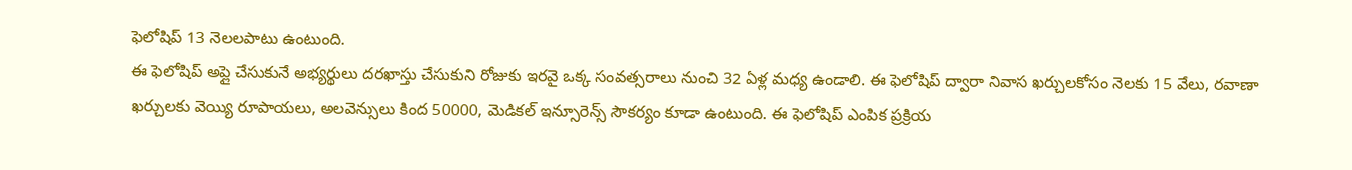ఫెలోషిప్ 13 నెలలపాటు ఉంటుంది.
ఈ ఫెలోషిప్ అప్లై చేసుకునే అభ్యర్థులు దరఖాస్తు చేసుకుని రోజుకు ఇరవై ఒక్క సంవత్సరాలు నుంచి 32 ఏళ్ల మధ్య ఉండాలి. ఈ ఫెలోషిప్ ద్వారా నివాస ఖర్చులకోసం నెలకు 15 వేలు, రవాణా ఖర్చులకు వెయ్యి రూపాయలు, అలవెన్సులు కింద 50000, మెడికల్ ఇన్సూరెన్స్ సౌకర్యం కూడా ఉంటుంది. ఈ ఫెలోషిప్ ఎంపిక ప్రక్రియ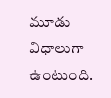మూడు విధాలుగా ఉంటుంది.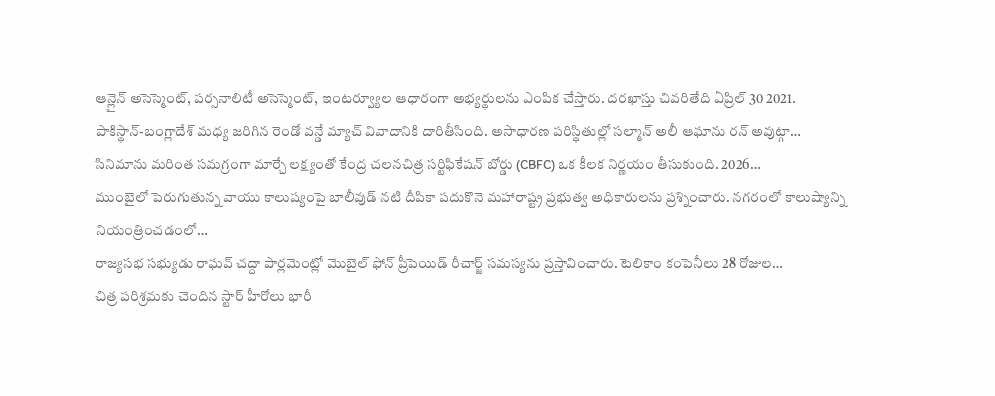ఆన్లైన్ అసెస్మెంట్, పర్సనాలిటీ అసెస్మెంట్, ఇంటర్వ్యూల ఆధారంగా అభ్యర్థులను ఎంపిక చేస్తారు. దరఖాస్తు చివరితేది ఏప్రిల్ 30 2021.
పాకిస్థాన్-బంగ్లాదేశ్ మధ్య జరిగిన రెండో వన్డే మ్యాచ్ వివాదానికి దారితీసింది. అసాధారణ పరిస్థితుల్లో సల్మాన్ అలీ ఆఘాను రన్ అవుట్గా…
సినిమాను మరింత సమగ్రంగా మార్చే లక్ష్యంతో కేంద్ర చలనచిత్ర సర్టిఫికేషన్ బోర్డు (CBFC) ఒక కీలక నిర్ణయం తీసుకుంది. 2026…
ముంబైలో పెరుగుతున్న వాయు కాలుష్యంపై బాలీవుడ్ నటి దీపికా పదుకొనె మహారాష్ట్ర ప్రభుత్వ అధికారులను ప్రశ్నించారు. నగరంలో కాలుష్యాన్ని నియంత్రించడంలో…
రాజ్యసభ సభ్యుడు రాఘవ్ చద్దా పార్లమెంట్లో మొబైల్ ఫోన్ ప్రీపెయిడ్ రీచార్జ్ సమస్యను ప్రస్తావించారు. టెలికాం కంపెనీలు 28 రోజుల…
చిత్ర పరిశ్రమకు చెందిన స్టార్ హీరోలు భారీ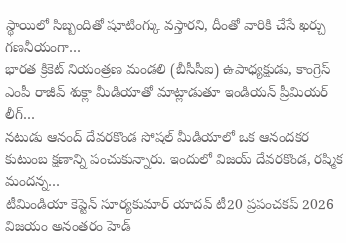స్థాయిలో సిబ్బందితో షూటింగ్కు వస్తారని, దీంతో వారికి చేసే ఖర్చు గణనీయంగా…
భారత క్రికెట్ నియంత్రణ మండలి (బీసీసీఐ) ఉపాధ్యక్షుడు, కాంగ్రెస్ ఎంపీ రాజీవ్ శుక్లా మీడియాతో మాట్లాడుతూ ఇండియన్ ప్రీమియర్ లీగ్…
నటుడు ఆనంద్ దేవరకొండ సోషల్ మీడియాలో ఒక ఆనందకర కుటుంబ క్షణాన్ని పంచుకున్నారు. ఇందులో విజయ్ దేవరకొండ, రష్మిక మందన్న…
టీమిండియా కెప్టెన్ సూర్యకుమార్ యాదవ్ టీ20 ప్రపంచకప్ 2026 విజయం అనంతరం హెడ్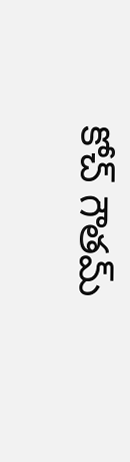కోచ్ గౌతమ్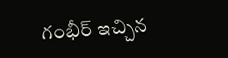గంభీర్ ఇచ్చిన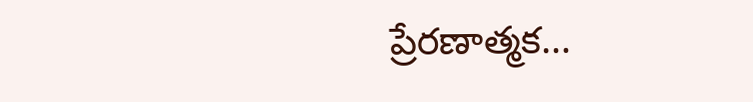ప్రేరణాత్మక…